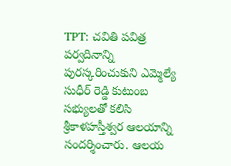TPT: చవితి పవిత్ర పర్వదినాన్ని పురస్కరించుకుని ఎమ్మెల్యే సుధీర్ రెడ్డి కుటుంబ సభ్యులతో కలిసి శ్రీకాళహస్తీశ్వర ఆలయాన్ని సందర్శించారు. ఆలయ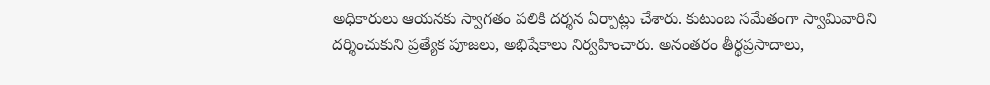అధికారులు ఆయనకు స్వాగతం పలికి దర్శన ఏర్పాట్లు చేశారు. కుటుంబ సమేతంగా స్వామివారిని దర్శించుకుని ప్రత్యేక పూజలు, అభిషేకాలు నిర్వహించారు. అనంతరం తీర్థప్రసాదాలు,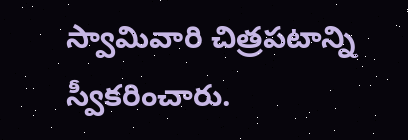స్వామివారి చిత్రపటాన్ని స్వీకరించారు.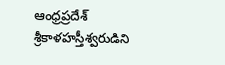ఆంధ్రప్రదేశ్
శ్రీకాళహస్తీశ్వరుడిని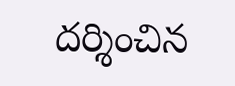దర్శించిన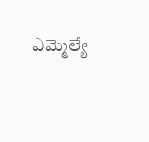ఎమ్మెల్యే